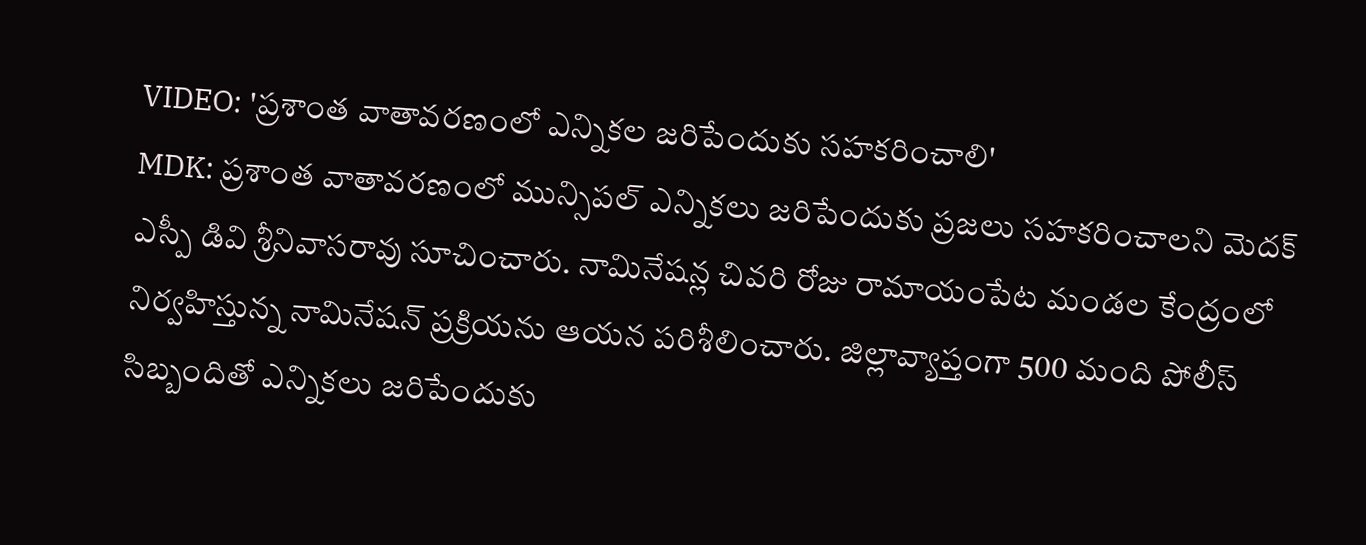VIDEO: 'ప్రశాంత వాతావరణంలో ఎన్నికల జరిపేందుకు సహకరించాలి'
MDK: ప్రశాంత వాతావరణంలో మున్సిపల్ ఎన్నికలు జరిపేందుకు ప్రజలు సహకరించాలని మెదక్ ఎస్పీ డివి శ్రీనివాసరావు సూచించారు. నామినేషన్ల చివరి రోజు రామాయంపేట మండల కేంద్రంలో నిర్వహిస్తున్న నామినేషన్ ప్రక్రియను ఆయన పరిశీలించారు. జిల్లావ్యాప్తంగా 500 మంది పోలీస్ సిబ్బందితో ఎన్నికలు జరిపేందుకు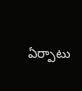ఏర్పాటు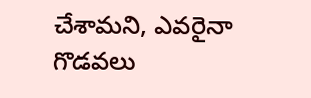చేశామని, ఎవరైనా గొడవలు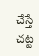చేస్తే చట్ట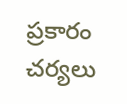ప్రకారం చర్యలు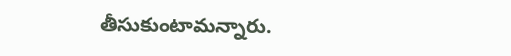తీసుకుంటామన్నారు.